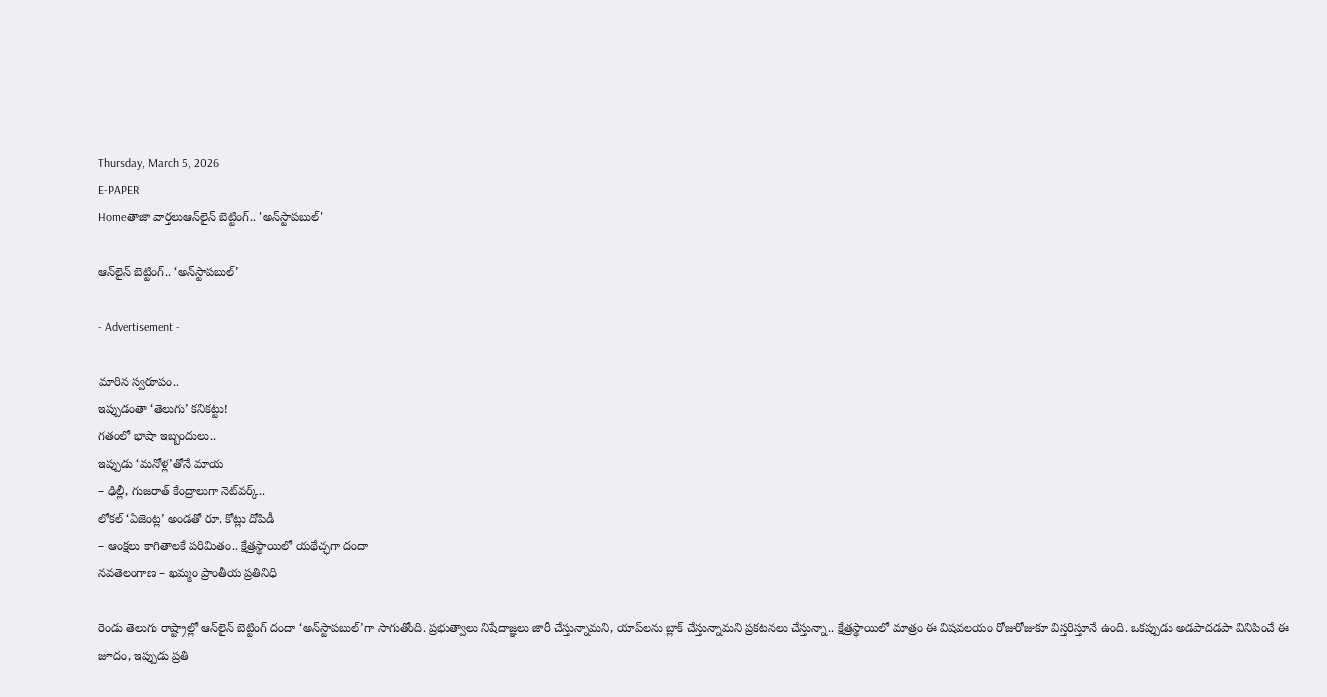Thursday, March 5, 2026
E-PAPER
Homeతాజా వార్తలుఆన్‌లైన్‌ బెట్టింగ్‌.. 'అన్‌స్టాపబుల్‌'

ఆన్‌లైన్‌ బెట్టింగ్‌.. ‘అన్‌స్టాపబుల్‌’

- Advertisement -

మారిన స్వరూపం..
ఇప్పుడంతా ‘తెలుగు’ కనికట్టు!
గతంలో భాషా ఇబ్బందులు..
ఇప్పుడు ‘మనోళ్ల’తోనే మాయ
– ఢిల్లీ, గుజరాత్‌ కేంద్రాలుగా నెట్‌వర్క్‌..
లోకల్‌ ‘ఏజెంట్ల’ అండతో రూ. కోట్లు దోపిడీ
– ఆంక్షలు కాగితాలకే పరిమితం.. క్షేత్రస్థాయిలో యథేచ్ఛగా దందా
నవతెలంగాణ – ఖమ్మం ప్రాంతీయ ప్రతినిధి

రెండు తెలుగు రాష్ట్రాల్లో ఆన్‌లైన్‌ బెట్టింగ్‌ దందా ‘అన్‌స్టాపబుల్‌’గా సాగుతోంది. ప్రభుత్వాలు నిషేదాజ్ఞలు జారీ చేస్తున్నామని, యాప్‌లను బ్లాక్‌ చేస్తున్నామని ప్రకటనలు చేస్తున్నా.. క్షేత్రస్థాయిలో మాత్రం ఈ విషవలయం రోజురోజుకూ విస్తరిస్తూనే ఉంది. ఒకప్పుడు అడపాదడపా వినిపించే ఈ జూదం, ఇప్పుడు ప్రతి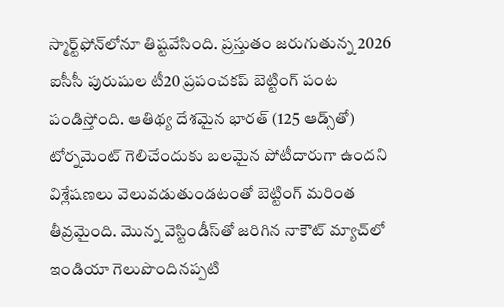స్మార్ట్‌ఫోన్‌లోనూ తిష్టవేసింది. ప్రస్తుతం జరుగుతున్న 2026 ఐసీసీ పురుషుల టీ20 ప్రపంచకప్‌ బెట్టింగ్‌ పంట పండిస్తోంది. ఆతిథ్య దేశమైన భారత్‌ (125 ఆడ్స్‌తో) టోర్నమెంట్‌ గెలిచేందుకు బలమైన పోటీదారుగా ఉందని విశ్లేషణలు వెలువడుతుండటంతో బెట్టింగ్‌ మరింత తీవ్రమైంది. మొన్న వెస్టిండీస్‌తో జరిగిన నాకౌట్‌ మ్యాచ్‌లో ఇండియా గెలుపొందినప్పటి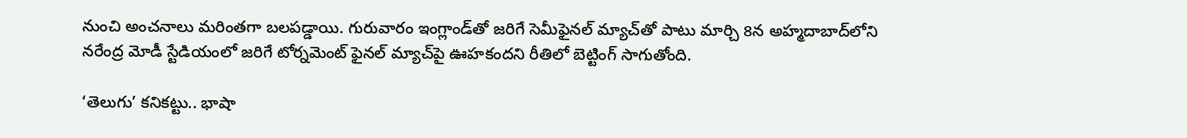నుంచి అంచనాలు మరింతగా బలపడ్డాయి. గురువారం ఇంగ్లాండ్‌తో జరిగే సెమీఫైనల్‌ మ్యాచ్‌తో పాటు మార్చి 8న అహ్మదాబాద్‌లోని నరేంద్ర మోడీ స్టేడియంలో జరిగే టోర్నమెంట్‌ ఫైనల్‌ మ్యాచ్‌పై ఊహకందని రీతిలో బెట్టింగ్‌ సాగుతోంది.

‘తెలుగు’ కనికట్టు.. భాషా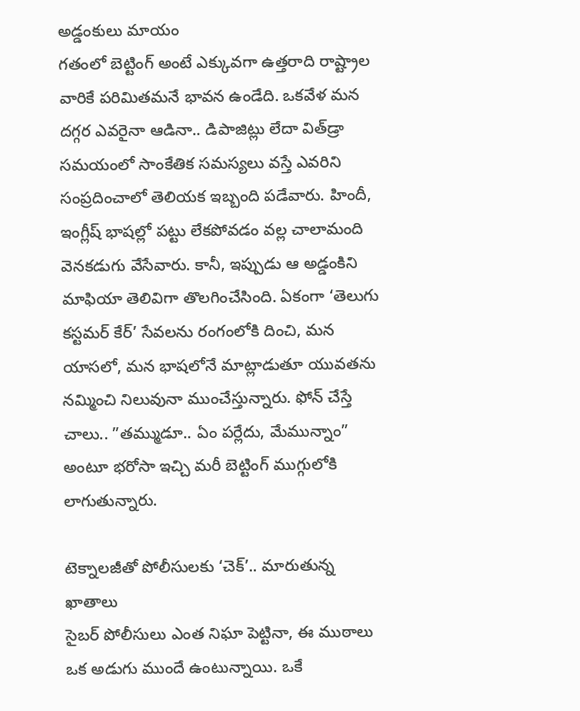అడ్డంకులు మాయం
గతంలో బెట్టింగ్‌ అంటే ఎక్కువగా ఉత్తరాది రాష్ట్రాల వారికే పరిమితమనే భావన ఉండేది. ఒకవేళ మన దగ్గర ఎవరైనా ఆడినా.. డిపాజిట్లు లేదా విత్‌డ్రా సమయంలో సాంకేతిక సమస్యలు వస్తే ఎవరిని సంప్రదించాలో తెలియక ఇబ్బంది పడేవారు. హిందీ, ఇంగ్లీష్‌ భాషల్లో పట్టు లేకపోవడం వల్ల చాలామంది వెనకడుగు వేసేవారు. కానీ, ఇప్పుడు ఆ అడ్డంకిని మాఫియా తెలివిగా తొలగించేసింది. ఏకంగా ‘తెలుగు కస్టమర్‌ కేర్‌’ సేవలను రంగంలోకి దించి, మన యాసలో, మన భాషలోనే మాట్లాడుతూ యువతను నమ్మించి నిలువునా ముంచేస్తున్నారు. ఫోన్‌ చేస్తే చాలు.. ”తమ్ముడూ.. ఏం పర్లేదు, మేమున్నాం” అంటూ భరోసా ఇచ్చి మరీ బెట్టింగ్‌ ముగ్గులోకి లాగుతున్నారు.

టెక్నాలజీతో పోలీసులకు ‘చెక్‌’.. మారుతున్న ఖాతాలు
సైబర్‌ పోలీసులు ఎంత నిఘా పెట్టినా, ఈ ముఠాలు ఒక అడుగు ముందే ఉంటున్నాయి. ఒకే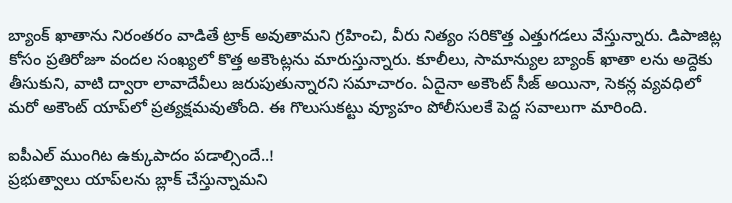బ్యాంక్‌ ఖాతాను నిరంతరం వాడితే ట్రాక్‌ అవుతామని గ్రహించి, వీరు నిత్యం సరికొత్త ఎత్తుగడలు వేస్తున్నారు. డిపాజిట్ల కోసం ప్రతిరోజూ వందల సంఖ్యలో కొత్త అకౌంట్లను మారుస్తున్నారు. కూలీలు, సామాన్యుల బ్యాంక్‌ ఖాతా లను అద్దెకు తీసుకుని, వాటి ద్వారా లావాదేవీలు జరుపుతున్నారని సమాచారం. ఏదైనా అకౌంట్‌ సీజ్‌ అయినా, సెకన్ల వ్యవధిలో మరో అకౌంట్‌ యాప్‌లో ప్రత్యక్షమవుతోంది. ఈ గొలుసుకట్టు వ్యూహం పోలీసులకే పెద్ద సవాలుగా మారింది.

ఐపీఎల్‌ ముంగిట ఉక్కుపాదం పడాల్సిందే..!
ప్రభుత్వాలు యాప్‌లను బ్లాక్‌ చేస్తున్నామని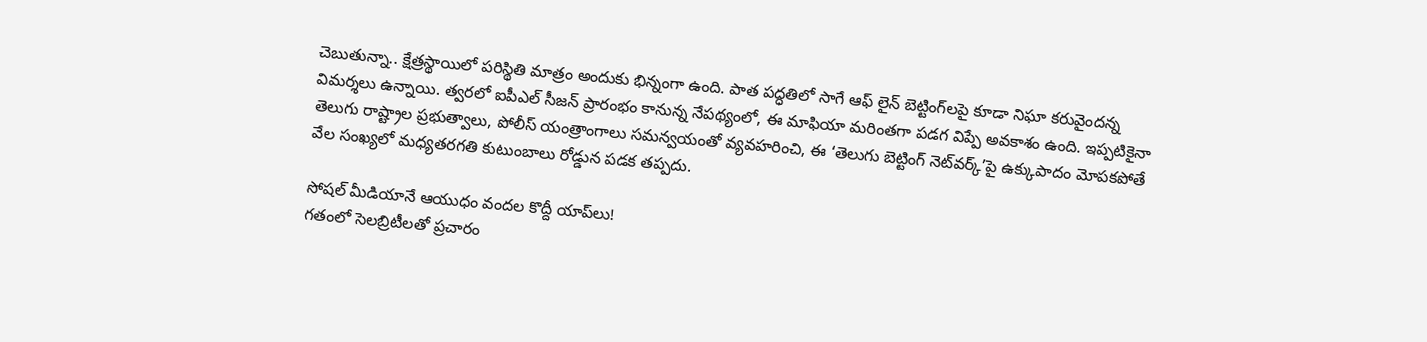చెబుతున్నా.. క్షేత్రస్థాయిలో పరిస్థితి మాత్రం అందుకు భిన్నంగా ఉంది. పాత పద్ధతిలో సాగే ఆఫ్‌ లైన్‌ బెట్టింగ్‌లపై కూడా నిఘా కరువైందన్న విమర్శలు ఉన్నాయి. త్వరలో ఐపీఎల్‌ సీజన్‌ ప్రారంభం కానున్న నేపథ్యంలో, ఈ మాఫియా మరింతగా పడగ విప్పే అవకాశం ఉంది. ఇప్పటికైనా తెలుగు రాష్ట్రాల ప్రభుత్వాలు, పోలీస్‌ యంత్రాంగాలు సమన్వయంతో వ్యవహరించి, ఈ ‘తెలుగు బెట్టింగ్‌ నెట్‌వర్క్‌’పై ఉక్కుపాదం మోపకపోతే వేల సంఖ్యలో మధ్యతరగతి కుటుంబాలు రోడ్డున పడక తప్పదు.

సోషల్‌ మీడియానే ఆయుధం వందల కొద్దీ యాప్‌లు!
గతంలో సెలబ్రిటీలతో ప్రచారం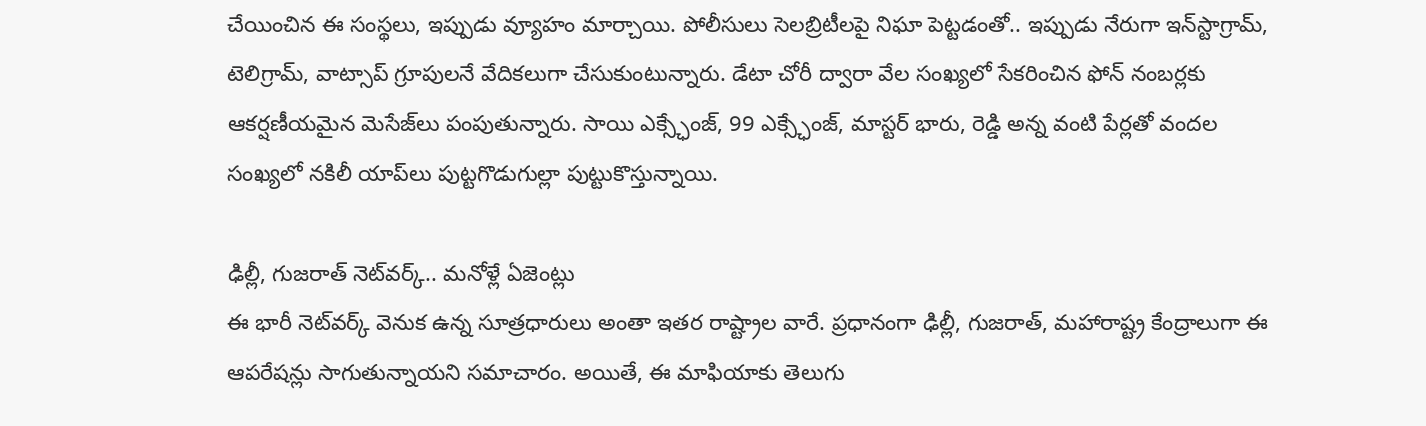చేయించిన ఈ సంస్థలు, ఇప్పుడు వ్యూహం మార్చాయి. పోలీసులు సెలబ్రిటీలపై నిఘా పెట్టడంతో.. ఇప్పుడు నేరుగా ఇన్‌స్టాగ్రామ్‌, టెలిగ్రామ్‌, వాట్సాప్‌ గ్రూపులనే వేదికలుగా చేసుకుంటున్నారు. డేటా చోరీ ద్వారా వేల సంఖ్యలో సేకరించిన ఫోన్‌ నంబర్లకు ఆకర్షణీయమైన మెసేజ్‌లు పంపుతున్నారు. సాయి ఎక్స్ఛేంజ్‌, 99 ఎక్స్ఛేంజ్‌, మాస్టర్‌ భారు, రెడ్డి అన్న వంటి పేర్లతో వందల సంఖ్యలో నకిలీ యాప్‌లు పుట్టగొడుగుల్లా పుట్టుకొస్తున్నాయి.

ఢిల్లీ, గుజరాత్‌ నెట్‌వర్క్‌.. మనోళ్లే ఏజెంట్లు
ఈ భారీ నెట్‌వర్క్‌ వెనుక ఉన్న సూత్రధారులు అంతా ఇతర రాష్ట్రాల వారే. ప్రధానంగా ఢిల్లీ, గుజరాత్‌, మహారాష్ట్ర కేంద్రాలుగా ఈ ఆపరేషన్లు సాగుతున్నాయని సమాచారం. అయితే, ఈ మాఫియాకు తెలుగు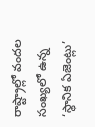రాష్ట్రాల్లో వందల సంఖ్యలో ఉన్న ‘స్థానిక ఏజెంట్లు’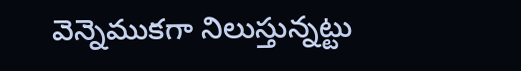వెన్నెముకగా నిలుస్తున్నట్టు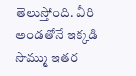తెలుస్తోంది. వీరి అండతోనే ఇక్కడి సొమ్ము ఇతర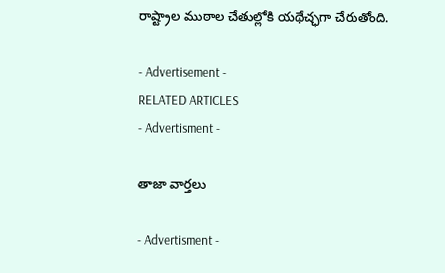రాష్ట్రాల ముఠాల చేతుల్లోకి యథేచ్ఛగా చేరుతోంది.

- Advertisement -
RELATED ARTICLES
- Advertisment -

తాజా వార్తలు

- Advertisment -